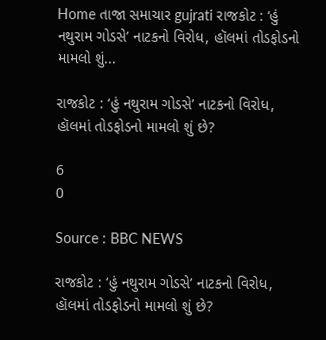Home તાજા સમાચાર gujrati રાજકોટ : ‘હું નથુરામ ગોડસે’ નાટકનો વિરોધ, હૉલમાં તોડફોડનો મામલો શું...

રાજકોટ : ‘હું નથુરામ ગોડસે’ નાટકનો વિરોધ, હૉલમાં તોડફોડનો મામલો શું છે?

6
0

Source : BBC NEWS

રાજકોટ : ‘હું નથુરામ ગોડસે’ નાટકનો વિરોધ, હૉલમાં તોડફોડનો મામલો શું છે?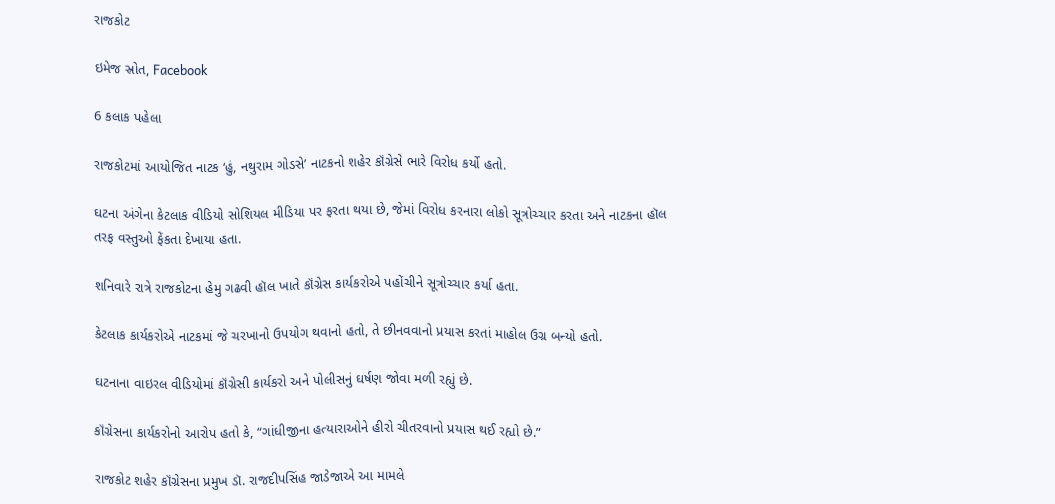રાજકોટ

ઇમેજ સ્રોત, Facebook

6 કલાક પહેલા

રાજકોટમાં આયોજિત નાટક ‘હું, નથુરામ ગોડસે’ નાટકનો શહેર કૉંગ્રેસે ભારે વિરોધ કર્યો હતો.

ઘટના અંગેના કેટલાક વીડિયો સોશિયલ મીડિયા પર ફરતા થયા છે, જેમાં વિરોધ કરનારા લોકો સૂત્રોચ્ચાર કરતા અને નાટકના હૉલ તરફ વસ્તુઓ ફેંકતા દેખાયા હતા.

શનિવારે રાત્રે રાજકોટના હેમુ ગઢવી હૉલ ખાતે કૉંગ્રેસ કાર્યકરોએ પહોંચીને સૂત્રોચ્ચાર કર્યા હતા.

કેટલાક કાર્યકરોએ નાટકમાં જે ચરખાનો ઉપયોગ થવાનો હતો, તે છીનવવાનો પ્રયાસ કરતાં માહોલ ઉગ્ર બન્યો હતો.

ઘટનાના વાઇરલ વીડિયોમાં કૉંગ્રેસી કાર્યકરો અને પોલીસનું ઘર્ષણ જોવા મળી રહ્યું છે.

કૉંગ્રેસના કાર્યકરોનો આરોપ હતો કે, “ગાંધીજીના હત્યારાઓને હીરો ચીતરવાનો પ્રયાસ થઈ રહ્યો છે.”

રાજકોટ શહેર કૉંગ્રેસના પ્રમુખ ડૉ. રાજદીપસિંહ જાડેજાએ આ મામલે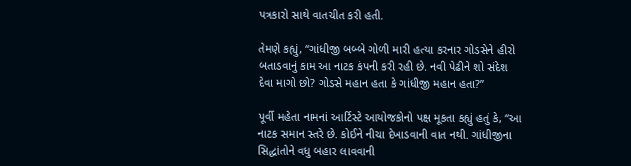પત્રકારો સાથે વાતચીત કરી હતી.

તેમણે કહ્યું, “ગાંધીજી બબ્બે ગોળી મારી હત્યા કરનાર ગોડસેને હીરો બતાડવાનું કામ આ નાટક કંપની કરી રહી છે. નવી પેઢીને શો સંદેશ દેવા માગો છો? ગોડસે મહાન હતા કે ગાંધીજી મહાન હતા?”

પૂર્વી મહેતા નામનાં આર્ટિસ્ટે આયોજકોનો પક્ષ મૂકતા કહ્યું હતું કે, “આ નાટક સમાન સ્તરે છે. કોઈને નીચા દેખાડવાની વાત નથી. ગાંધીજીના સિદ્ધાંતોને વધુ બહાર લાવવાની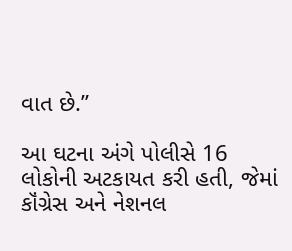વાત છે.”

આ ઘટના અંગે પોલીસે 16 લોકોની અટકાયત કરી હતી, જેમાં કૉંગ્રેસ અને નેશનલ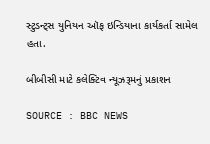સ્ટુડન્ટ્સ યુનિયન ઑફ ઇન્ડિયાના કાર્યકર્તા સામેલ હતા.

બીબીસી માટે કલેક્ટિવ ન્યૂઝરૂમનું પ્રકાશન

SOURCE : BBC NEWS